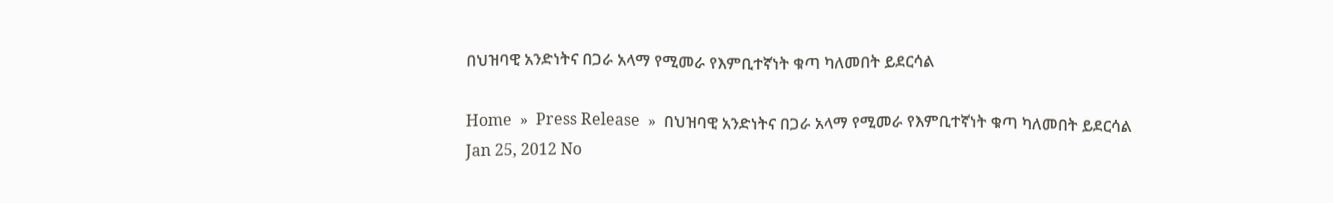በህዝባዊ አንድነትና በጋራ አላማ የሚመራ የእምቢተኛነት ቁጣ ካለመበት ይደርሳል

Home  »  Press Release  »  በህዝባዊ አንድነትና በጋራ አላማ የሚመራ የእምቢተኛነት ቁጣ ካለመበት ይደርሳል
Jan 25, 2012 No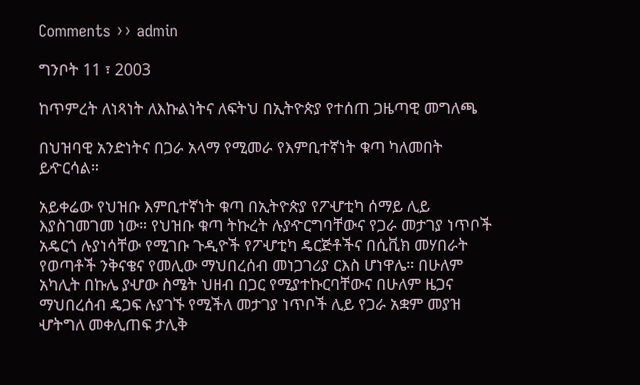Comments ›› admin

ግንቦት 11 ፣ 2003

ከጥምረት ለነጻነት ለእኩልነትና ለፍትህ በኢትዮጵያ የተሰጠ ጋዜጣዊ መግለጫ

በህዝባዊ አንድነትና በጋራ አላማ የሚመራ የእምቢተኛነት ቁጣ ካለመበት ይዯርሳል።

አይቀሬው የህዝቡ እምቢተኛነት ቁጣ በኢትዮጵያ የፖሇቲካ ሰማይ ሊይ እያስገመገመ ነው። የህዝቡ ቁጣ ትኩረት ሉያዯርግባቸውና የጋራ መታገያ ነጥቦች አዴርጎ ሉያነሳቸው የሚገቡ ጉዲዮች የፖሇቲካ ዴርጅቶችና በሲቪክ መሃበራት የወጣቶች ንቅናቄና የመሊው ማህበረሰብ መነጋገሪያ ርእስ ሆነዋሌ። በሁለም አካሊት በኩሌ ያሇው ስሜት ህዘብ በጋር የሚያተኩርባቸውና በሁለም ዜጋና ማህበረሰብ ዴጋፍ ሉያገኙ የሚችለ መታገያ ነጥቦች ሊይ የጋራ አቋም መያዝ ሇትግለ መቀሊጠፍ ታሊቅ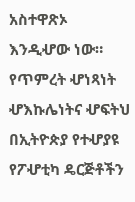አስተዋጽኦ እንዲሇው ነው። የጥምረት ሇነጻነት ሇእኩሌነትና ሇፍትህ በኢትዮጵያ የተሇያዩ የፖሇቲካ ዴርጅቶችን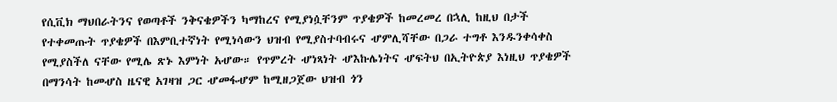የሲቪክ ማህበራትንና የወጣቶች ንቅናቄዎችን ካማከረና የሚያነሷቸንም ጥያቄዎች ከመረመረ በኋሊ ከዚህ በታች የተቀመጡት ጥያቄዎች በእምቢተኛነት የሚነሳውን ህዝብ የሚያስተባብሩና ሇምሊሻቸው በጋራ ተግቶ እንዱንቀሳቀስ የሚያስችለ ናቸው የሚሌ ጽኑ እምነት አሇው። የጥምረት ሇነጻነት ሇእኩሌነትና ሇፍትህ በኢትዮጵያ እነዚህ ጥያቄዎች በማንሳት ከመሇስ ዜናዊ አገዛዝ ጋር ሇመፋሇም ከሚዘጋጀው ህዝብ ጎን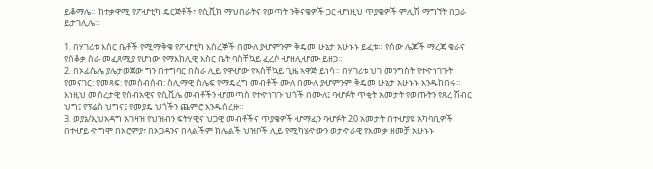ይቆማሌ። ከተቃዋሚ የፖሇቲካ ዴርጅቶች፣ የሲቪክ ማህበራትና የወጣት ንቅናቄዎች ጋር ሇነዚህ ጥያቄዎች ምሊሽ ማግኘት በጋራ ይታገሊሌ።

1. በሃገሪቱ እስር ቤቶች የሚማቅቁ የፖሇቲካ እስረኞች በሙለ ያሇምንም ቅዴመ ሁኔታ አሁኑኑ ይፈቱ። የሰው ሌጆች ማረጃ ቄራና የሰቆቃ ስራ መፈጸሚያ የሆነው የማእከሊዊ እስር ቤት ባስቸኳይ ፈረሶ ሇዘሊሇሙ ይዘጋ።
2. በኦፊሴሌ ያሌታወጀው ግን በተግባር በስራ ሊይ የዋሇው የኣስቸኳይ ጊዜ ኣዋጅ ይነሳ። በሃገሪቱ ህገ መንግስት የተዯነገጉት የመናገር: የመጻፍ: የመሰብሰብ: ስሊማዊ ስሌፍ የማዴረግ መብቶች ሙለ በሙለ ያሇምንም ቅዴመ ሁኔታ አሁኑኑ እንዱከበሩ። እነዚህ መሰረታዊ የሰብአዊና የሲቪሌ መብቶችን ሇመጣስ የተዯነገጉ ህጎች በሙለ፤ ባሇፉት ጥቂት አመታት የወጡትን የጸረ ሽብር ህግ፤ የፕሬስ ህግና፤ የመያዴ ህጎችን ጨምሮ እንዱሰረዙ።
3. ወያኔ/ኢህአዳግ አገዛዝ የህዝብን ፍትሃዊና ህጋዊ መብቶችና ጥያቄዎች ሇማፈን ባሇፉት 20 አመታት በተሇያዩ አካባቢዎች በተሇይ ዯግሞ በኦሮምያ፣ በኦጋዳንና በላልችም ክሌልች ህዝቦች ሊይ የሚካሄዯውን ወታዯራዊ የእመቃ ዘመቻ አሁኑኑ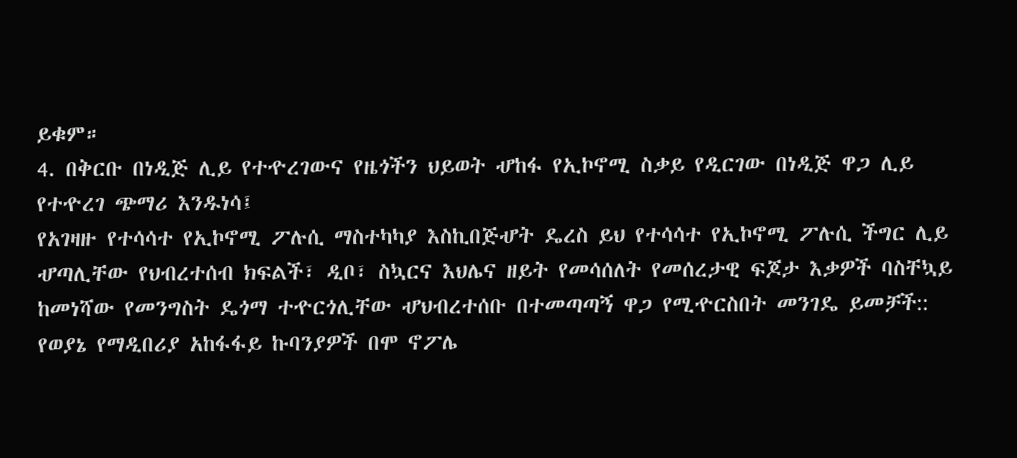ይቁም።
4. በቅርቡ በነዲጅ ሊይ የተዯረገውና የዜጎችን ህይወት ሇከፋ የኢኮኖሚ ስቃይ የዲርገው በነዲጅ ዋጋ ሊይ የተዯረገ ጭማሪ እንዱነሳ፤
የአገዛዙ የተሳሳተ የኢኮኖሚ ፖሉሲ ማስተካካያ እስኪበጅሇት ዴረስ ይህ የተሳሳተ የኢኮኖሚ ፖሉሲ ችግር ሊይ ሇጣሊቸው የህብረተሰብ ክፍልች፣ ዲቦ፣ ስኳርና እህሌና ዘይት የመሳሰለት የመሰረታዊ ፍጆታ እቃዎች ባስቸኳይ ከመነሻው የመንግስት ዴጎማ ተዯርጎሊቸው ሇህብረተሰቡ በተመጣጣኝ ዋጋ የሚዯርስበት መንገዴ ይመቻች:: የወያኔ የማዲበሪያ አከፋፋይ ኩባንያዎች በሞ ኖፖሌ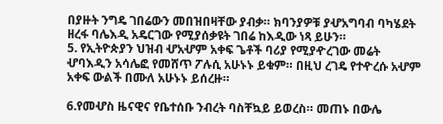በያዙት ንግዴ ገበሬውን መበዝበዛቸው ያብቃ። ክባንያዎቹ ያሇአግባብ ባካሄደት ዘረፋ ባሌእዲ አዴርገው የሚያሰቃዩት ገበሬ ከእዲው ነጻ ይሁን።
5. የኢትዮጵያን ህዝብ ሇአሇም አቀፍ ጌቶች ባሪያ የሚያዯረገው መሬት ሇባእዲን አሳሌፎ የመሸጥ ፖሉሲ አሁኑኑ ይቁም። በዚህ ረገዴ የተዯረሱ አሇም አቀፍ ውልች በሙለ አሁኑኑ ይሰረዙ።

6.የመሇስ ዜናዊና የቤተሰቡ ንብረት ባስቸኳይ ይወረስ። መጠኑ በውሌ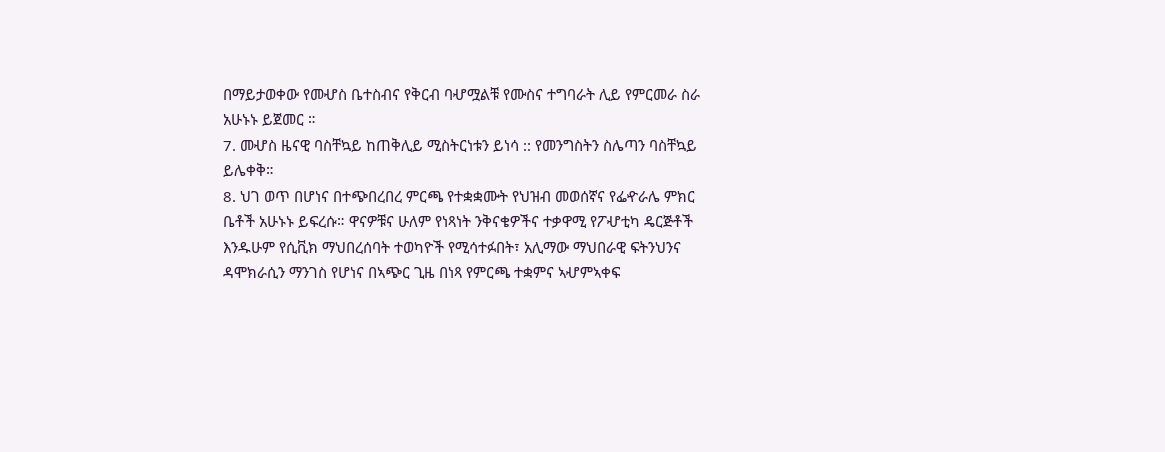በማይታወቀው የመሇስ ቤተስብና የቅርብ ባሇሟልቹ የሙስና ተግባራት ሊይ የምርመራ ስራ አሁኑኑ ይጀመር ።
7. መሇስ ዜናዊ ባስቸኳይ ከጠቅሊይ ሚስትርነቱን ይነሳ :: የመንግስትን ስሌጣን ባስቸኳይ ይሌቀቅ።
8. ህገ ወጥ በሆነና በተጭበረበረ ምርጫ የተቋቋሙት የህዝብ መወሰኛና የፌዯራሌ ምክር ቤቶች አሁኑኑ ይፍረሱ። ዋናዎቹና ሁለም የነጻነት ንቅናቄዎችና ተቃዋሚ የፖሇቲካ ዴርጅቶች እንዱሁም የሲቪክ ማህበረሰባት ተወካዮች የሚሳተፉበት፣ አሊማው ማህበራዊ ፍትንህንና ዳሞክራሲን ማንገስ የሆነና በኣጭር ጊዜ በነጻ የምርጫ ተቋምና ኣሇምኣቀፍ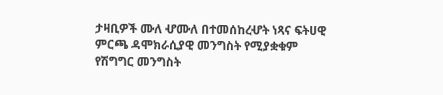ታዛቢዎች ሙለ ሇሙለ በተመሰከረሇት ነጻና ፍትሀዊ ምርጫ ዳሞክራሲያዊ መንግስት የሚያቋቁም የሽግግር መንግስት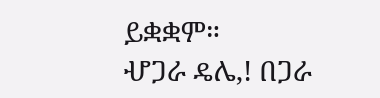ይቋቋም።
ሇጋራ ዴሌ,! በጋራ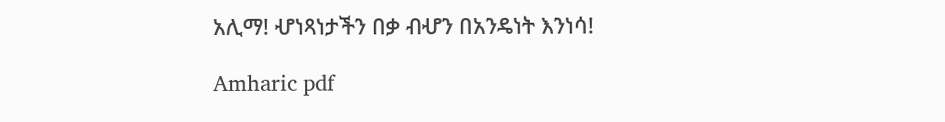አሊማ! ሇነጻነታችን በቃ ብሇን በአንዴነት እንነሳ!

Amharic pdf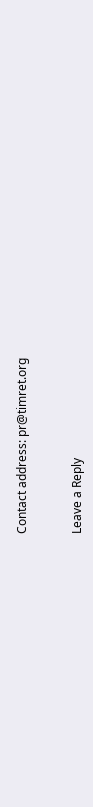Contact address: pr@timret.org


Leave a Reply